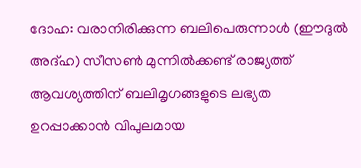ദോഹ: വരാനിരിക്കുന്ന ബലിപെരുന്നാൾ (ഈദുൽ അദ്ഹ) സീസൺ മുന്നിൽക്കണ്ട് രാജ്യത്ത് ആവശ്യത്തിന് ബലിമൃഗങ്ങളുടെ ലഭ്യത ഉറപ്പാക്കാൻ വിപുലമായ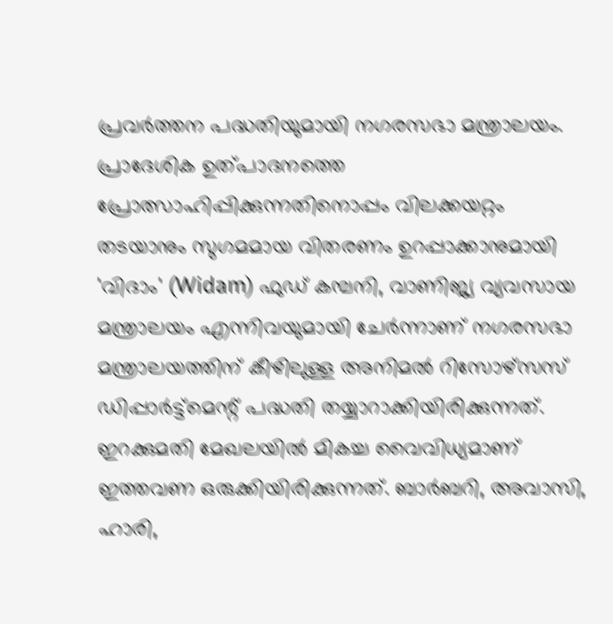പ്രവർത്തന പദ്ധതിയുമായി നഗരസഭാ മന്ത്രാലയം. പ്രാദേശിക ഉത്പാദനത്തെ പ്രോത്സാഹിപ്പിക്കുന്നതിനൊപ്പം വിലക്കയറ്റം തടയാനും സുഗമമായ വിതരണം ഉറപ്പാക്കാനുമായി 'വിദാം' (Widam) ഫുഡ് കമ്പനി, വാണിജ്യ വ്യവസായ മന്ത്രാലയം എന്നിവയുമായി ചേർന്നാണ് നഗരസഭാ മന്ത്രാലയത്തിന് കീഴിലുള്ള അനിമൽ റിസോഴ്സസ് ഡിപ്പാർട്ട്മെന്റ് പദ്ധതി തയ്യാറാക്കിയിരിക്കുന്നത്.
ഇറക്കുമതി മേഖലയിൽ മികച്ച വൈവിധ്യമാണ് ഇത്തവണ ഒരുക്കിയിരിക്കുന്നത്. ബാർബറി, അവാസി, ഹാരി,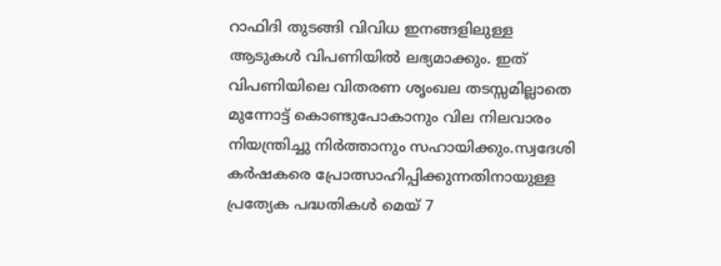റാഫിദി തുടങ്ങി വിവിധ ഇനങ്ങളിലുള്ള ആടുകൾ വിപണിയിൽ ലഭ്യമാക്കും. ഇത് വിപണിയിലെ വിതരണ ശൃംഖല തടസ്സമില്ലാതെ മുന്നോട്ട് കൊണ്ടുപോകാനും വില നിലവാരം നിയന്ത്രിച്ചു നിർത്താനും സഹായിക്കും.സ്വദേശി കർഷകരെ പ്രോത്സാഹിപ്പിക്കുന്നതിനായുള്ള പ്രത്യേക പദ്ധതികൾ മെയ് 7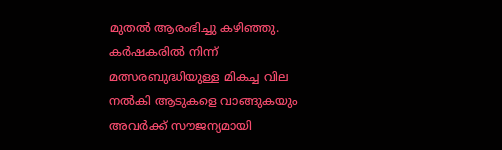മുതൽ ആരംഭിച്ചു കഴിഞ്ഞു. കർഷകരിൽ നിന്ന് മത്സരബുദ്ധിയുള്ള മികച്ച വില നൽകി ആടുകളെ വാങ്ങുകയും അവർക്ക് സൗജന്യമായി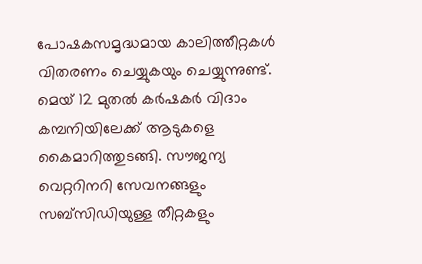പോഷകസമൃദ്ധമായ കാലിത്തീറ്റകൾ വിതരണം ചെയ്യുകയും ചെയ്യുന്നുണ്ട്. മെയ് 12 മുതൽ കർഷകർ വിദാം കമ്പനിയിലേക്ക് ആടുകളെ കൈമാറിത്തുടങ്ങി. സൗജന്യ വെറ്ററിനറി സേവനങ്ങളും സബ്സിഡിയുള്ള തീറ്റകളും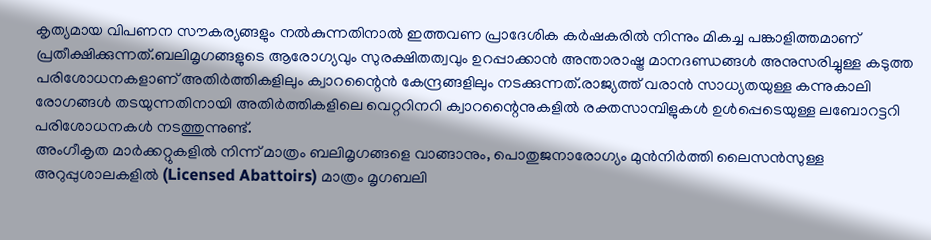കൃത്യമായ വിപണന സൗകര്യങ്ങളും നൽകുന്നതിനാൽ ഇത്തവണ പ്രാദേശിക കർഷകരിൽ നിന്നും മികച്ച പങ്കാളിത്തമാണ് പ്രതീക്ഷിക്കുന്നത്.ബലിമൃഗങ്ങളുടെ ആരോഗ്യവും സുരക്ഷിതത്വവും ഉറപ്പാക്കാൻ അന്താരാഷ്ട്ര മാനദണ്ഡങ്ങൾ അനുസരിച്ചുള്ള കടുത്ത പരിശോധനകളാണ് അതിർത്തികളിലും ക്വാറന്റൈൻ കേന്ദ്രങ്ങളിലും നടക്കുന്നത്.രാജ്യത്ത് വരാൻ സാധ്യതയുള്ള കന്നുകാലി രോഗങ്ങൾ തടയുന്നതിനായി അതിർത്തികളിലെ വെറ്ററിനറി ക്വാറന്റൈനുകളിൽ രക്തസാമ്പിളുകൾ ഉൾപ്പെടെയുള്ള ലബോറട്ടറി പരിശോധനകൾ നടത്തുന്നുണ്ട്.
അംഗീകൃത മാർക്കറ്റുകളിൽ നിന്ന് മാത്രം ബലിമൃഗങ്ങളെ വാങ്ങാനും, പൊതുജനാരോഗ്യം മുൻനിർത്തി ലൈസൻസുള്ള അറുപ്പുശാലകളിൽ (Licensed Abattoirs) മാത്രം മൃഗബലി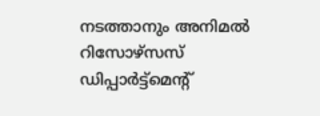നടത്താനും അനിമൽ റിസോഴ്സസ് ഡിപ്പാർട്ട്മെന്റ്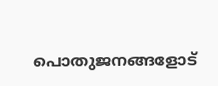പൊതുജനങ്ങളോട്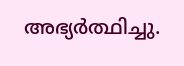അഭ്യർത്ഥിച്ചു.